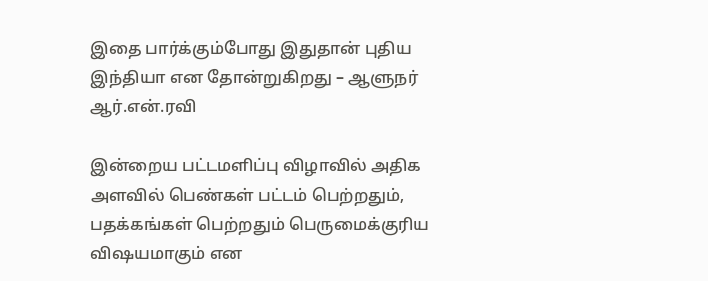இதை பார்க்கும்போது இதுதான் புதிய இந்தியா என தோன்றுகிறது – ஆளுநர் ஆர்.என்.ரவி

இன்றைய பட்டமளிப்பு விழாவில் அதிக அளவில் பெண்கள் பட்டம் பெற்றதும், பதக்கங்கள் பெற்றதும் பெருமைக்குரிய விஷயமாகும் என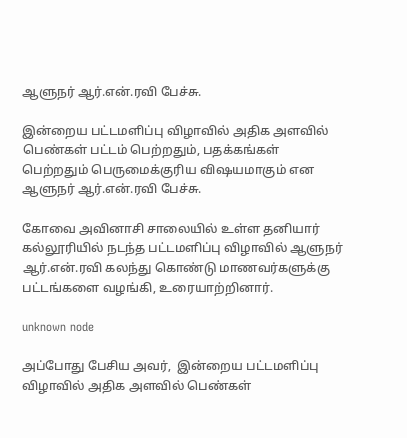ஆளுநர் ஆர்.என்.ரவி பேச்சு.

இன்றைய பட்டமளிப்பு விழாவில் அதிக அளவில் பெண்கள் பட்டம் பெற்றதும், பதக்கங்கள் பெற்றதும் பெருமைக்குரிய விஷயமாகும் என ஆளுநர் ஆர்.என்.ரவி பேச்சு.

கோவை அவினாசி சாலையில் உள்ள தனியார் கல்லூரியில் நடந்த பட்டமளிப்பு விழாவில் ஆளுநர் ஆர்.என்.ரவி கலந்து கொண்டு மாணவர்களுக்கு பட்டங்களை வழங்கி, உரையாற்றினார்.

unknown node

அப்போது பேசிய அவர்,  இன்றைய பட்டமளிப்பு விழாவில் அதிக அளவில் பெண்கள்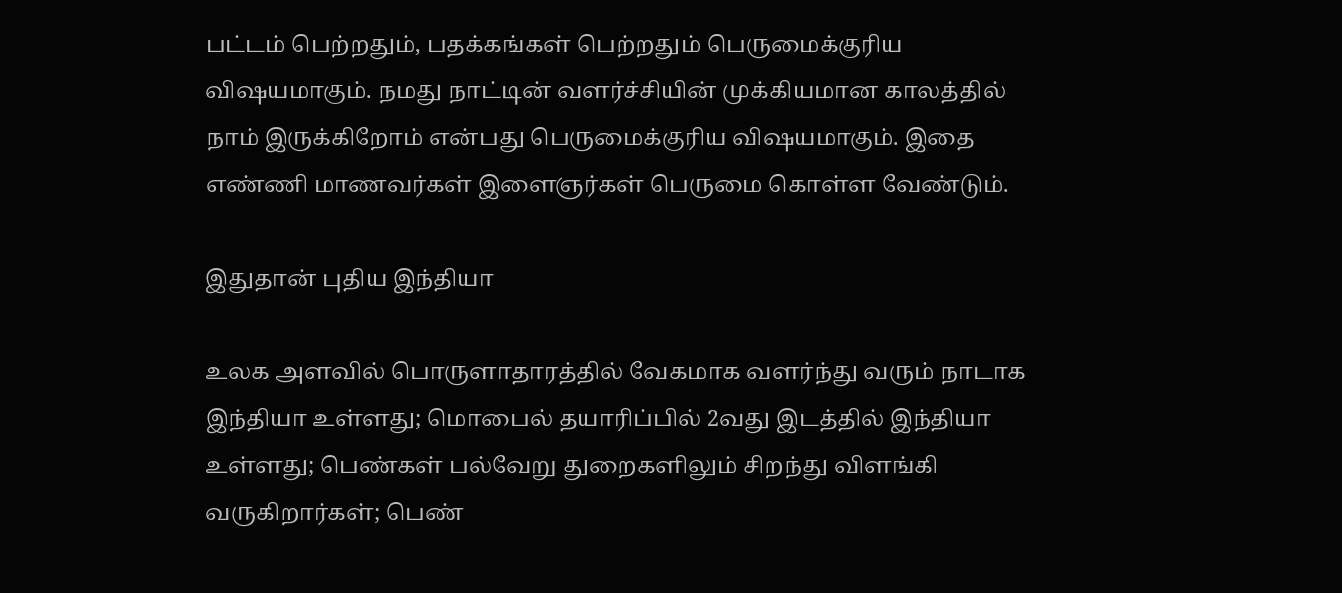பட்டம் பெற்றதும், பதக்கங்கள் பெற்றதும் பெருமைக்குரிய விஷயமாகும். நமது நாட்டின் வளர்ச்சியின் முக்கியமான காலத்தில் நாம் இருக்கிறோம் என்பது பெருமைக்குரிய விஷயமாகும். இதை எண்ணி மாணவர்கள் இளைஞர்கள் பெருமை கொள்ள வேண்டும்.

இதுதான் புதிய இந்தியா

உலக அளவில் பொருளாதாரத்தில் வேகமாக வளர்ந்து வரும் நாடாக இந்தியா உள்ளது; மொபைல் தயாரிப்பில் 2வது இடத்தில் இந்தியா உள்ளது; பெண்கள் பல்வேறு துறைகளிலும் சிறந்து விளங்கி வருகிறார்கள்; பெண்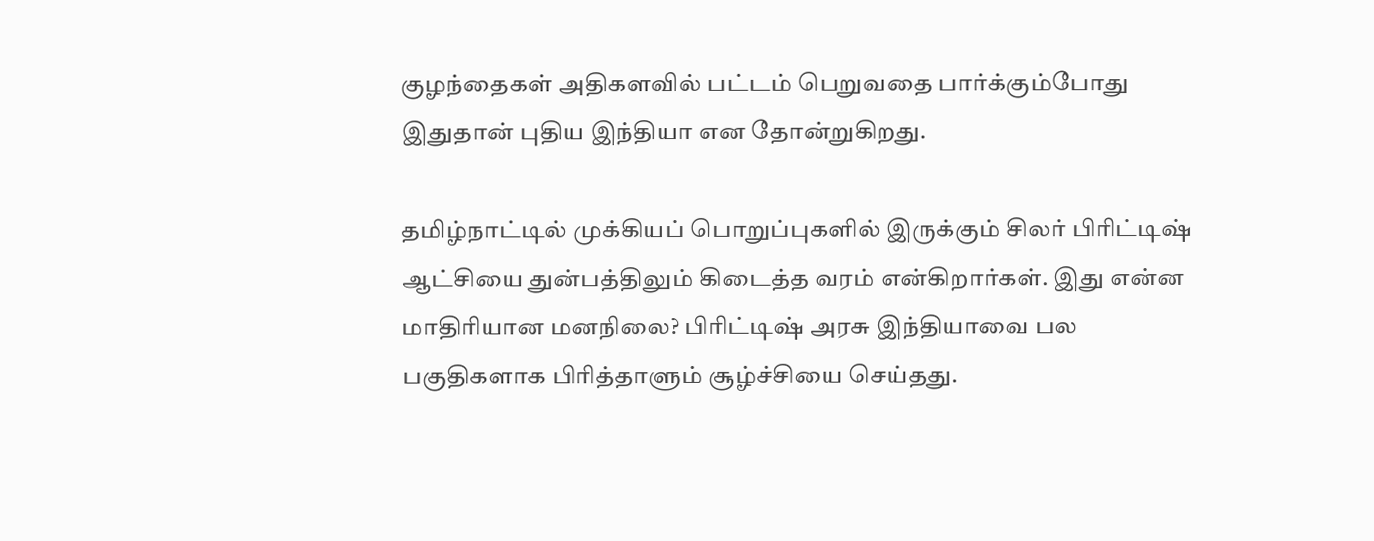குழந்தைகள் அதிகளவில் பட்டம் பெறுவதை பார்க்கும்போது இதுதான் புதிய இந்தியா என தோன்றுகிறது.

தமிழ்நாட்டில் முக்கியப் பொறுப்புகளில் இருக்கும் சிலர் பிரிட்டிஷ் ஆட்சியை துன்பத்திலும் கிடைத்த வரம் என்கிறார்கள். இது என்ன மாதிரியான மனநிலை? பிரிட்டிஷ் அரசு இந்தியாவை பல பகுதிகளாக பிரித்தாளும் சூழ்ச்சியை செய்தது.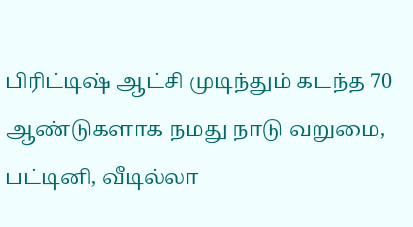பிரிட்டிஷ் ஆட்சி முடிந்தும் கடந்த 70 ஆண்டுகளாக நமது நாடு வறுமை, பட்டினி, வீடில்லா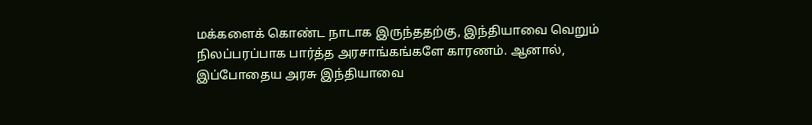மக்களைக் கொண்ட நாடாக இருந்ததற்கு, இந்தியாவை வெறும் நிலப்பரப்பாக பார்த்த அரசாங்கங்களே காரணம். ஆனால், இப்போதைய அரசு இந்தியாவை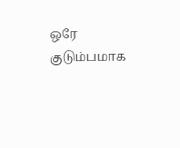ஒரே குடும்பமாக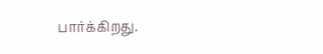பார்க்கிறது.